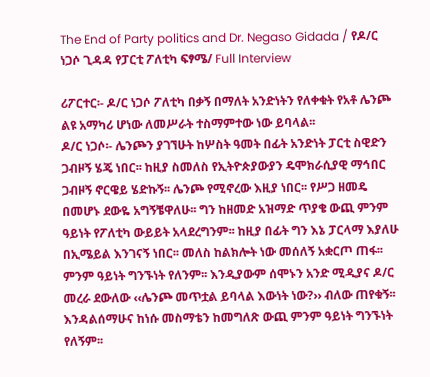The End of Party politics and Dr. Negaso Gidada / የዶ/ር ነጋሶ ጊዳዳ የፓርቲ ፖለቲካ ፍፃሜ/ Full Interview

ሪፖርተር፡- ዶ/ር ነጋሶ ፖለቲካ በቃኝ በማለት አንድነትን የለቀቁት የአቶ ሌንጮ ልዩ አማካሪ ሆነው ለመሥራት ተስማምተው ነው ይባላል፡፡
ዶ/ር ነጋሶ፡- ሌንጮን ያገኘሁት ከሦስት ዓመት በፊት አንድነት ፓርቲ ስዊድን ጋብዞኝ ሄጄ ነበር፡፡ ከዚያ ስመለስ የኢትዮጵያውያን ዴሞክራሲያዊ ማኅበር ጋብዞኝ ኖርዌይ ሄድኩኝ፡፡ ሌንጮ የሚኖረው እዚያ ነበር፡፡ የሥጋ ዘመዴ በመሆኑ ደውዬ አግኝቼዋለሁ፡፡ ግን ከዘመድ አዝማድ ጥያቄ ውጪ ምንም ዓይነት የፖለቲካ ውይይት አላደረግንም፡፡ ከዚያ በፊት ግን እኔ ፓርላማ እያለሁ በኢሜይል እንገናኝ ነበር፡፡ መለስ ከልክሎት ነው መሰለኝ አቋርጦ ጠፋ፡፡ ምንም ዓይነት ግንኙነት የለንም፡፡ እንዲያውም ሰሞኑን አንድ ሚዲያና ዶ/ር መረራ ደውለው ‹‹ሌንጮ መጥቷል ይባላል እውነት ነው?›› ብለው ጠየቁኝ፡፡ እንዳልሰማሁና ከነሱ መስማቴን ከመግለጽ ውጪ ምንም ዓይነት ግንኙነት የለኝም፡፡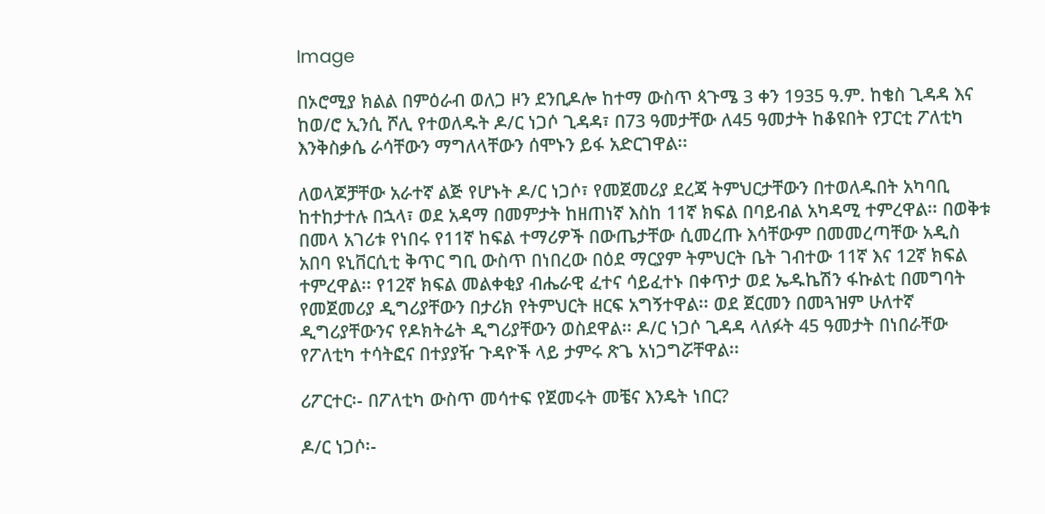Image

በኦሮሚያ ክልል በምዕራብ ወለጋ ዞን ደንቢዶሎ ከተማ ውስጥ ጳጉሜ 3 ቀን 1935 ዓ.ም. ከቄስ ጊዳዳ እና ከወ/ሮ ኢንሲ ሾሊ የተወለዱት ዶ/ር ነጋሶ ጊዳዳ፣ በ73 ዓመታቸው ለ45 ዓመታት ከቆዩበት የፓርቲ ፖለቲካ እንቅስቃሴ ራሳቸውን ማግለላቸውን ሰሞኑን ይፋ አድርገዋል፡፡

ለወላጆቻቸው አራተኛ ልጅ የሆኑት ዶ/ር ነጋሶ፣ የመጀመሪያ ደረጃ ትምህርታቸውን በተወለዱበት አካባቢ ከተከታተሉ በኋላ፣ ወደ አዳማ በመምታት ከዘጠነኛ እስከ 11ኛ ክፍል በባይብል አካዳሚ ተምረዋል፡፡ በወቅቱ በመላ አገሪቱ የነበሩ የ11ኛ ከፍል ተማሪዎች በውጤታቸው ሲመረጡ እሳቸውም በመመረጣቸው አዲስ አበባ ዩኒቨርሲቲ ቅጥር ግቢ ውስጥ በነበረው በዕደ ማርያም ትምህርት ቤት ገብተው 11ኛ እና 12ኛ ክፍል ተምረዋል፡፡ የ12ኛ ክፍል መልቀቂያ ብሔራዊ ፈተና ሳይፈተኑ በቀጥታ ወደ ኤዱኬሽን ፋኩልቲ በመግባት የመጀመሪያ ዲግሪያቸውን በታሪክ የትምህርት ዘርፍ አግኝተዋል፡፡ ወደ ጀርመን በመጓዝም ሁለተኛ ዲግሪያቸውንና የዶክትሬት ዲግሪያቸውን ወስደዋል፡፡ ዶ/ር ነጋሶ ጊዳዳ ላለፉት 45 ዓመታት በነበራቸው የፖለቲካ ተሳትፎና በተያያዥ ጉዳዮች ላይ ታምሩ ጽጌ አነጋግሯቸዋል፡፡

ሪፖርተር፡- በፖለቲካ ውስጥ መሳተፍ የጀመሩት መቼና እንዴት ነበር?

ዶ/ር ነጋሶ፡-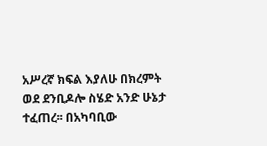አሥረኛ ክፍል እያለሁ በክረምት ወደ ደንቢዶሎ ስሄድ አንድ ሁኔታ ተፈጠረ፡፡ በአካባቢው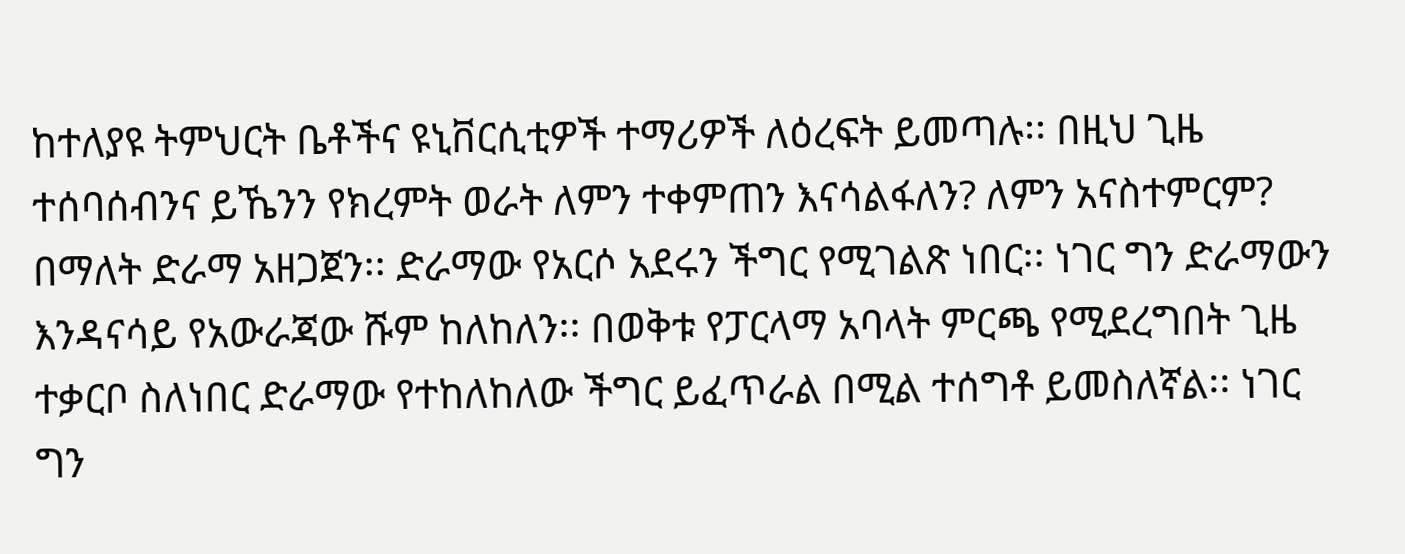ከተለያዩ ትምህርት ቤቶችና ዩኒቨርሲቲዎች ተማሪዎች ለዕረፍት ይመጣሉ፡፡ በዚህ ጊዜ ተሰባሰብንና ይኼንን የክረምት ወራት ለምን ተቀምጠን እናሳልፋለን? ለምን አናስተምርም? በማለት ድራማ አዘጋጀን፡፡ ድራማው የአርሶ አደሩን ችግር የሚገልጽ ነበር፡፡ ነገር ግን ድራማውን እንዳናሳይ የአውራጃው ሹም ከለከለን፡፡ በወቅቱ የፓርላማ አባላት ምርጫ የሚደረግበት ጊዜ ተቃርቦ ስለነበር ድራማው የተከለከለው ችግር ይፈጥራል በሚል ተሰግቶ ይመስለኛል፡፡ ነገር ግን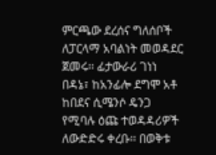ምርጫው ደረሰና ግለሰቦች ለፓርላማ አባልነት መወዳደር ጀመሩ፡፡ ፊታውራሪ ገነነ በዳኔ፣ ከአንፊሎ ደግሞ አቶ ከበደና ሲሜንሶ ዴንጋ የሚባሉ ዕጩ ተወዳዳሪዎች ለውድድሩ ቀረቡ፡፡ በወቅቱ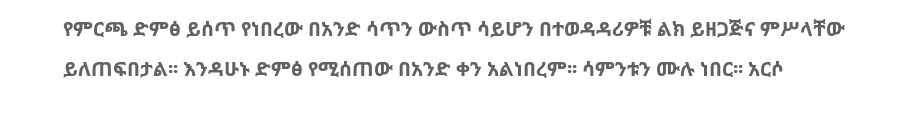የምርጫ ድምፅ ይሰጥ የነበረው በአንድ ሳጥን ውስጥ ሳይሆን በተወዳዳሪዎቹ ልክ ይዘጋጅና ምሥላቸው ይለጠፍበታል፡፡ እንዳሁኑ ድምፅ የሚሰጠው በአንድ ቀን አልነበረም፡፡ ሳምንቱን ሙሉ ነበር፡፡ አርሶ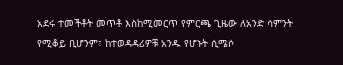አደሩ ተመችቶት መጥቶ እስከሚመርጥ የምርጫ ጊዜው ለአንድ ሳምንት የሚቆይ ቢሆንም፣ ከተወዳዳሪዎቹ አንዱ የሆኑት ሲሜሶ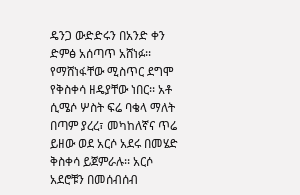ዴንጋ ውድድሩን በአንድ ቀን ድምፅ አሰጣጥ አሸነፉ፡፡ የማሸነፋቸው ሚስጥር ደግሞ የቅስቀሳ ዘዴያቸው ነበር፡፡ አቶ ሲሜሶ ሦስት ፍሬ ባቄላ ማለት በጣም ያረረ፣ መካከለኛና ጥሬ ይዘው ወደ አርሶ አደሩ በመሄድ ቅስቀሳ ይጀምራሉ፡፡ አርሶ አደሮቹን በመሰብሰብ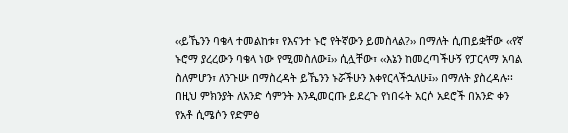‹‹ይኼንን ባቄላ ተመልከቱ፣ የእናንተ ኑሮ የትኛውን ይመስላል?›› በማለት ሲጠይቋቸው ‹‹የኛ ኑሮማ ያረረውን ባቄላ ነው የሚመስለው፤›› ሲሏቸው፣ ‹‹እኔን ከመረጣችሁኝ የፓርላማ አባል ስለምሆን፣ ለንጉሡ በማስረዳት ይኼንን ኑሯችሁን እቀየርላችኋለሁ፤›› በማለት ያስረዳሉ፡፡ በዚህ ምክንያት ለአንድ ሳምንት እንዲመርጡ ይደረጉ የነበሩት አርሶ አደሮች በአንድ ቀን የአቶ ሲሜሶን የድምፅ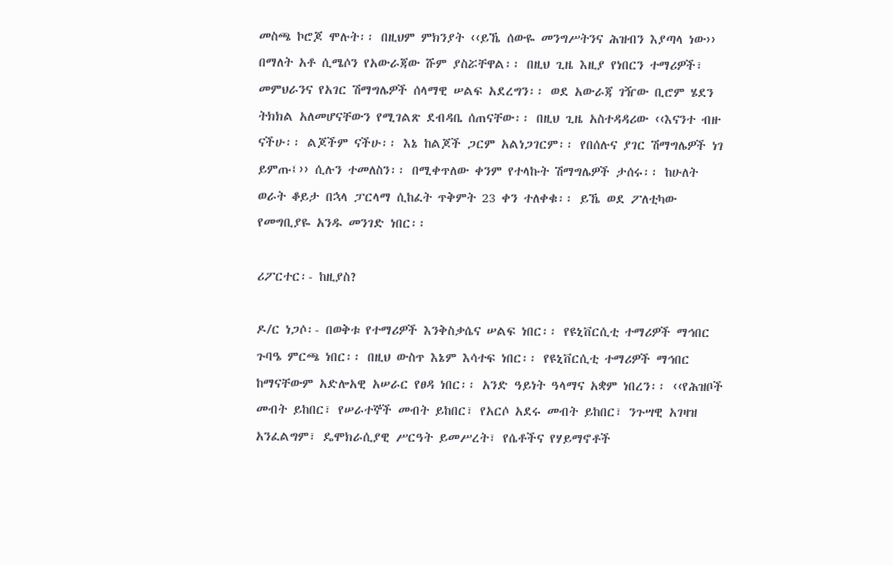መስጫ ኮሮጆ ሞሉት፡፡ በዚህም ምክንያት ‹‹ይኼ ሰውዬ መንግሥትንና ሕዝብን እያጣላ ነው›› በማለት አቶ ሲሜሶን የአውራጃው ሹም ያስሯቸዋል፡፡ በዚህ ጊዜ እዚያ የነበርን ተማሪዎች፣ መምህራንና የአገር ሽማግሌዎች ሰላማዊ ሠልፍ አደረግን፡፡ ወደ አውራጃ ገዥው ቢሮም ሄደን ትክክል አለመሆናቸውን የሚገልጽ ደብዳቤ ሰጠናቸው፡፡ በዚህ ጊዜ አስተዳዳሪው ‹‹እናንተ ብዙ ናችሁ፡፡ ልጆችም ናችሁ፡፡ እኔ ከልጆች ጋርም አልነጋገርም፡፡ የበሰሉና ያገር ሽማግሌዎች ነገ ይምጡ፤›› ሲሉን ተመለስን፡፡ በሚቀጥለው ቀንም የተላኩት ሽማግሌዎች ታሰሩ፡፡ ከሁለት ወራት ቆይታ በኋላ ፓርላማ ሲከፈት ጥቅምት 23 ቀን ተለቀቁ፡፡ ይኼ ወደ ፖለቲካው የመግቢያዬ አንዱ መንገድ ነበር፡፡

ሪፖርተር፡- ከዚያስ?

ዶ/ር ነጋሶ፡- በወቅቱ የተማሪዎች እንቅስቃሴና ሠልፍ ነበር፡፡ የዩኒቨርሲቲ ተማሪዎች ማኅበር ጉባዔ ምርጫ ነበር፡፡ በዚህ ውስጥ እኔም እሳተፍ ነበር፡፡ የዩኒቨርሲቲ ተማሪዎች ማኅበር ከማናቸውም አድሎአዊ አሠራር የፀዳ ነበር፡፡ አንድ ዓይነት ዓላማና አቋም ነበረን፡፡ ‹‹የሕዝቦች መብት ይከበር፣ የሠራተኞች መብት ይከበር፣ የአርሶ አደሩ መብት ይከበር፣ ንጉሣዊ አገዛዝ አንፈልግም፣ ዴሞክራሲያዊ ሥርዓት ይመሥረት፣ የሴቶችና የሃይማኖቶች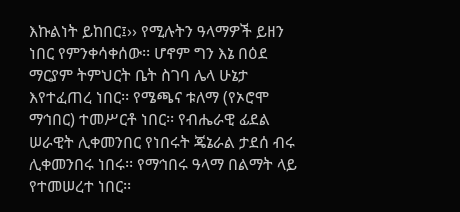እኩልነት ይከበር፤›› የሚሉትን ዓላማዎች ይዘን ነበር የምንቀሳቀሰው፡፡ ሆኖም ግን እኔ በዕደ ማርያም ትምህርት ቤት ስገባ ሌላ ሁኔታ እየተፈጠረ ነበር፡፡ የሜጫና ቱለማ (የኦሮሞ ማኅበር) ተመሥርቶ ነበር፡፡ የብሔራዊ ፊደል ሠራዊት ሊቀመንበር የነበሩት ጄኔራል ታደሰ ብሩ ሊቀመንበሩ ነበሩ፡፡ የማኅበሩ ዓላማ በልማት ላይ የተመሠረተ ነበር፡፡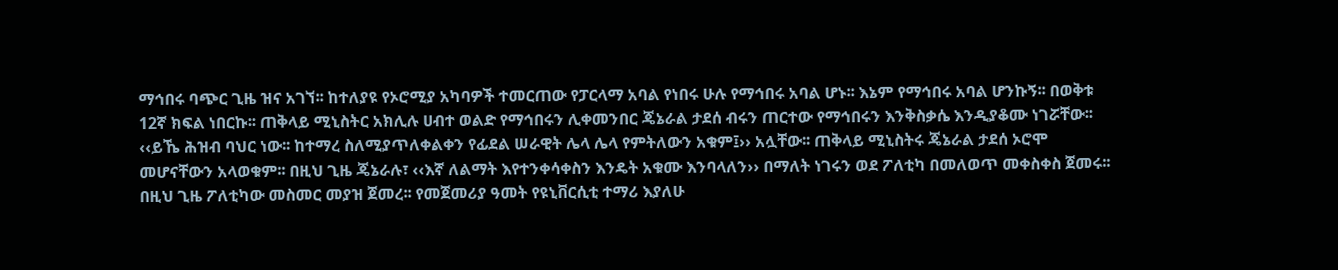ማኅበሩ ባጭር ጊዜ ዝና አገኘ፡፡ ከተለያዩ የኦሮሚያ አካባዎች ተመርጠው የፓርላማ አባል የነበሩ ሁሉ የማኅበሩ አባል ሆኑ፡፡ እኔም የማኅበሩ አባል ሆንኩኝ፡፡ በወቅቱ 12ኛ ክፍል ነበርኩ፡፡ ጠቅላይ ሚኒስትር አክሊሉ ሀብተ ወልድ የማኅበሩን ሊቀመንበር ጄኔራል ታደሰ ብሩን ጠርተው የማኅበሩን እንቅስቃሴ እንዲያቆሙ ነገሯቸው፡፡ ‹‹ይኼ ሕዝብ ባህር ነው፡፡ ከተማረ ስለሚያጥለቀልቀን የፊደል ሠራዊት ሌላ ሌላ የምትለውን አቁም፤›› አሏቸው፡፡ ጠቅላይ ሚኒስትሩ ጄኔራል ታደሰ ኦሮሞ መሆናቸውን አላወቁም፡፡ በዚህ ጊዜ ጄኔራሉ፣ ‹‹እኛ ለልማት እየተንቀሳቀስን እንዴት አቁሙ እንባላለን›› በማለት ነገሩን ወደ ፖለቲካ በመለወጥ መቀስቀስ ጀመሩ፡፡ በዚህ ጊዜ ፖለቲካው መስመር መያዝ ጀመረ፡፡ የመጀመሪያ ዓመት የዩኒቨርሲቲ ተማሪ እያለሁ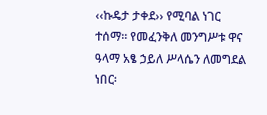‹‹ኩዴታ ታቀደ›› የሚባል ነገር ተሰማ፡፡ የመፈንቅለ መንግሥቱ ዋና ዓላማ አፄ ኃይለ ሥላሴን ለመግደል ነበር፡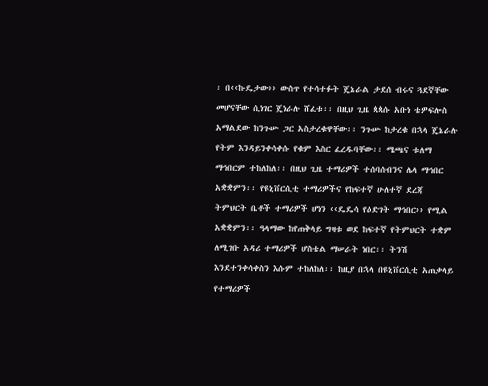፡ በ‹‹ኩዴታው›› ውስጥ የተሳተፉት ጄኔራል ታደሰ ብሩና ጓደኛቸው መሆናቸው ሲነገር ጄነራሉ ሸፈቱ፡፡ በዚህ ጊዜ ጳጳሱ አቡነ ቴዎፍሎስ አማልደው ከንጉሡ ጋር አስታረቁዋቸው፡፡ ንጉሡ ከታረቁ በኋላ ጄኔራሉ የትም እንዳይንቀሳቀሱ የቁም እስር ፈረዱባቸው፡፡ ሜጫና ቱለማ ማኅበርም ተከለከለ፡፡ በዚህ ጊዜ ተማሪዎች ተሰባሰብንና ሌላ ማኅበር አቋቋምን፡፡ የዩኒቨርሲቲ ተማሪዎችና የከፍተኛ ሁለተኛ ደረጃ ትምህርት ቤቶች ተማሪዎች ሆነን ‹‹ዴዴሳ የዕድገት ማኅበር›› የሚል አቋቋምን፡፡ ዓላማው ከየጠቅላይ ግዛቱ ወደ ከፍተኛ የትምህርት ተቋም ለሚገቡ አዳሪ ተማሪዎች ሆስቴል ማሠራት ነበር፡፡ ትንሽ እንደተንቀሳቀስን እሱም ተከለከለ፡፡ ከዚያ በኋላ በዩኒቨርሲቲ አጠቃላይ የተማሪዎች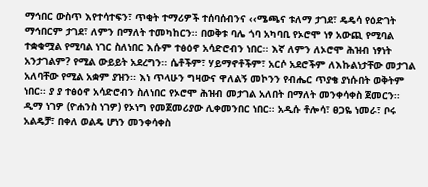ማኅበር ውስጥ እየተሳተፍን፣ ጥቂት ተማሪዎች ተሰባሰብንና ‹‹ሜጫና ቱለማ ታገደ፣ ዴዴሳ የዕድገት ማኅበርም ታገደ፣ ለምን በማለት ተመካከርን፡፡ በወቅቱ ባሌ ጎባ አካባቢ የኦሮሞ ነፃ አውጪ የሚባል ተቋቁሟል የሚባል ነገር ስለነበር እሱም ተፅዕኖ አሳድሮብን ነበር፡፡ እኛ ለምን ለኦሮሞ ሕዝብ ነፃነት አንታገልም? የሚል ውይይት አደረግን፡፡ ሴቶችም፣ ሃይማኖቶችም፣ አርሶ አደሮችም ለእኩልነታቸው መታገል አለባቸው የሚል አቋም ያዝን፡፡ እነ ጥላሁን ግዛውና ዋለልኝ መኮንን የብሔር ጥያቄ ያነሱበት ወቅትም ነበር፡፡ ያ ያ ተፅዕኖ አሳድሮብን ስለነበር የኦሮሞ ሕዝብ መታገል አለበት በማለት መንቀሳቀስ ጀመርን፡፡ ዲማ ነገዎ (ዮሐንስ ነገዎ) የኦነግ የመጀመሪያው ሊቀመንበር ነበር፡፡ አዲሱ ቶሎሳ፣ ፀጋዬ ነመራ፣ ቦሩ አልዴቻ፣ በቀለ ወልዴ ሆነን መንቀሳቀስ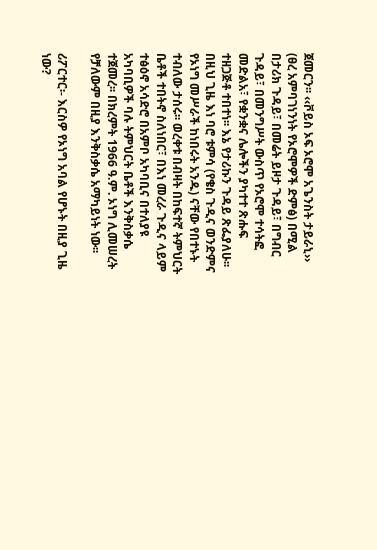ጀመርን፡፡ ‹‹ቮይስ ኦፍ ኦሮሞ አጌንስት ታይራኒ›› (ፀረ አምባገነንነት የኦሮሞዎች ድምፅ) በሚል በታሪክ ጉዳይ፣ በመሬት ይዞታ ጉዳይ፣ በግብር ጉዳይ፣ በመንግሥት ውስጥ የኦሮሞ ተሳትፎ መድልአ፣ የቋንቋና ሌሎችን ያካተተ ጽሑፍ ተዘጋጅቶ ተበተነ፡፡ እኔ የታሪኩን ጉዳይ ጽፌያለሁ፡፡ በዚህ ጊዜ እነ ባሮ ቱምሳ (የቄስ ጉዲና ወንድምና የኦነግ መሥራች ከነበሩት አንዱ) ናቸው የበተኑት ተብለው ታሰሩ፡፡ ወረቀቱ በብዛት በከፍተኛ ትምህርት ቤቶች ተበትኖ ስለነበር፣ በእነ መረራ ጉዲና ላይም ተፅዕኖ አሳድሮ በአምቦ አካባቢና በተለያዩ አካባቢዎች ባሉ ትምህርት ቤቶች እንቅስቃሴ ተጀመረ፡፡ በክረምት 1966 ዓ.ም. ኦነግ ሊመሠረት የቻለውም በዚያ እንቅስቃሴ አማካይነት ነው፡፡

ሪፖርተር፡- እርስዎ የኦነግ አባል የሆኑት በዚያ ጊዜ ነው?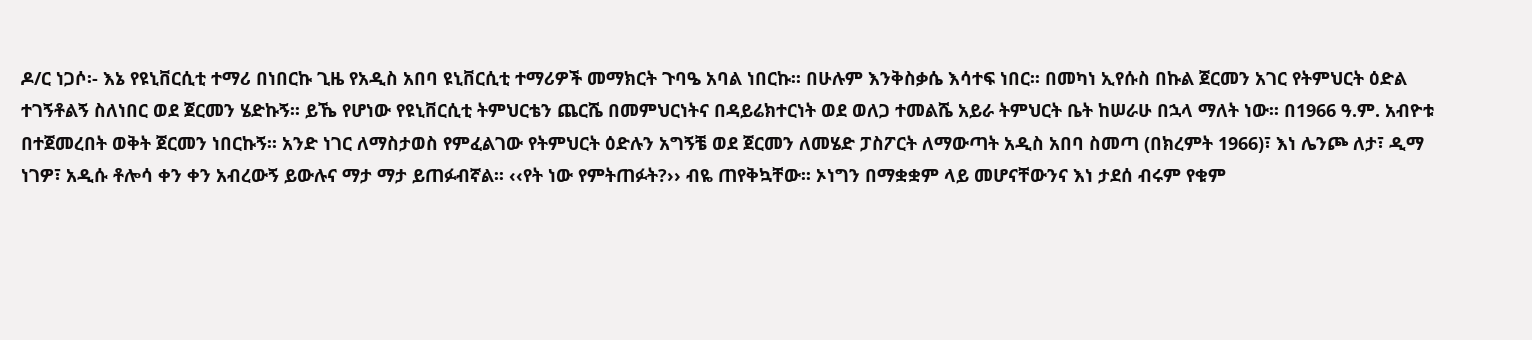ዶ/ር ነጋሶ፡- እኔ የዩኒቨርሲቲ ተማሪ በነበርኩ ጊዜ የአዲስ አበባ ዩኒቨርሲቲ ተማሪዎች መማክርት ጉባዔ አባል ነበርኩ፡፡ በሁሉም እንቅስቃሴ እሳተፍ ነበር፡፡ በመካነ ኢየሱስ በኩል ጀርመን አገር የትምህርት ዕድል ተገኝቶልኝ ስለነበር ወደ ጀርመን ሄድኩኝ፡፡ ይኼ የሆነው የዩኒቨርሲቲ ትምህርቴን ጨርሼ በመምህርነትና በዳይሬክተርነት ወደ ወለጋ ተመልሼ አይራ ትምህርት ቤት ከሠራሁ በኋላ ማለት ነው፡፡ በ1966 ዓ.ም. አብዮቱ በተጀመረበት ወቅት ጀርመን ነበርኩኝ፡፡ አንድ ነገር ለማስታወስ የምፈልገው የትምህርት ዕድሉን አግኝቼ ወደ ጀርመን ለመሄድ ፓስፖርት ለማውጣት አዲስ አበባ ስመጣ (በክረምት 1966)፣ እነ ሌንጮ ለታ፣ ዲማ ነገዎ፣ አዲሱ ቶሎሳ ቀን ቀን አብረውኝ ይውሉና ማታ ማታ ይጠፉብኛል፡፡ ‹‹የት ነው የምትጠፉት?›› ብዬ ጠየቅኳቸው፡፡ ኦነግን በማቋቋም ላይ መሆናቸውንና እነ ታደሰ ብሩም የቁም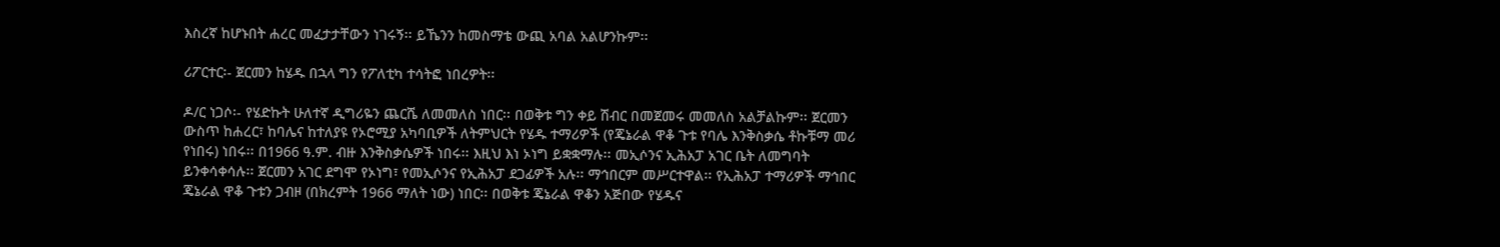እስረኛ ከሆኑበት ሐረር መፈታታቸውን ነገሩኝ፡፡ ይኼንን ከመስማቴ ውጪ አባል አልሆንኩም፡፡

ሪፖርተር፡- ጀርመን ከሄዱ በኋላ ግን የፖለቲካ ተሳትፎ ነበረዎት፡፡

ዶ/ር ነጋሶ፡- የሄድኩት ሁለተኛ ዲግሪዬን ጨርሼ ለመመለስ ነበር፡፡ በወቅቱ ግን ቀይ ሽብር በመጀመሩ መመለስ አልቻልኩም፡፡ ጀርመን ውስጥ ከሐረር፣ ከባሌና ከተለያዩ የኦሮሚያ አካባቢዎች ለትምህርት የሄዱ ተማሪዎች (የጄኔራል ዋቆ ጉቱ የባሌ እንቅስቃሴ ቶኩቹማ መሪ የነበሩ) ነበሩ፡፡ በ1966 ዓ.ም. ብዙ እንቅስቃሴዎች ነበሩ፡፡ እዚህ እነ ኦነግ ይቋቋማሉ፡፡ መኢሶንና ኢሕአፓ አገር ቤት ለመግባት ይንቀሳቀሳሉ፡፡ ጀርመን አገር ደግሞ የኦነግ፣ የመኢሶንና የኢሕአፓ ደጋፊዎች አሉ፡፡ ማኅበርም መሥርተዋል፡፡ የኢሕአፓ ተማሪዎች ማኅበር ጄኔራል ዋቆ ጉቱን ጋብዞ (በክረምት 1966 ማለት ነው) ነበር፡፡ በወቅቱ ጄኔራል ዋቆን አጅበው የሄዱና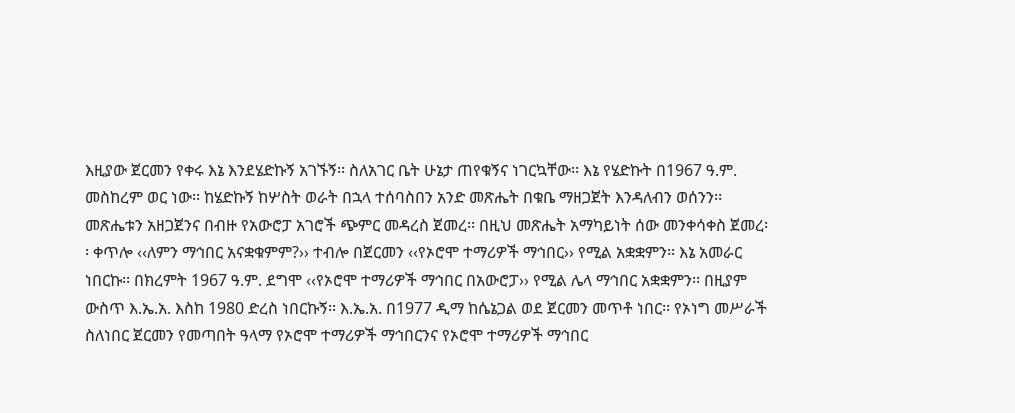እዚያው ጀርመን የቀሩ እኔ እንደሄድኩኝ አገኙኝ፡፡ ስለአገር ቤት ሁኔታ ጠየቁኝና ነገርኳቸው፡፡ እኔ የሄድኩት በ1967 ዓ.ም. መስከረም ወር ነው፡፡ ከሄድኩኝ ከሦስት ወራት በኋላ ተሰባስበን አንድ መጽሔት በቁቤ ማዘጋጀት እንዳለብን ወሰንን፡፡ መጽሔቱን አዘጋጀንና በብዙ የአውሮፓ አገሮች ጭምር መዳረስ ጀመረ፡፡ በዚህ መጽሔት አማካይነት ሰው መንቀሳቀስ ጀመረ፡፡ ቀጥሎ ‹‹ለምን ማኅበር አናቋቁምም?›› ተብሎ በጀርመን ‹‹የኦሮሞ ተማሪዎች ማኅበር›› የሚል አቋቋምን፡፡ እኔ አመራር ነበርኩ፡፡ በክረምት 1967 ዓ.ም. ደግሞ ‹‹የኦሮሞ ተማሪዎች ማኅበር በአውሮፓ›› የሚል ሌላ ማኅበር አቋቋምን፡፡ በዚያም ውስጥ እ.ኤ.አ. እስከ 1980 ድረስ ነበርኩኝ፡፡ እ.ኤ.አ. በ1977 ዲማ ከሴኔጋል ወደ ጀርመን መጥቶ ነበር፡፡ የኦነግ መሥራች ስለነበር ጀርመን የመጣበት ዓላማ የኦሮሞ ተማሪዎች ማኅበርንና የኦሮሞ ተማሪዎች ማኅበር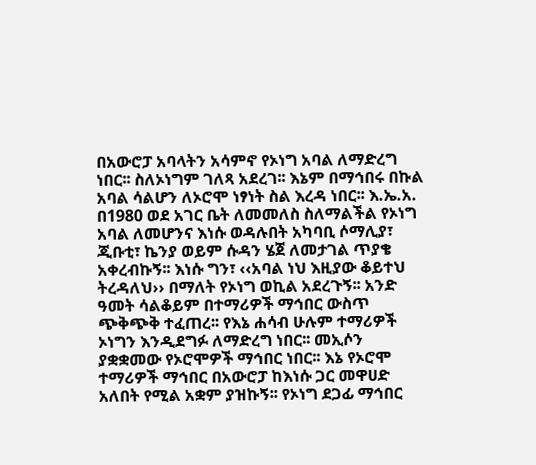በአውሮፓ አባላትን አሳምኖ የኦነግ አባል ለማድረግ ነበር፡፡ ስለኦነግም ገለጻ አደረገ፡፡ እኔም በማኅበሩ በኩል አባል ሳልሆን ለኦሮሞ ነፃነት ስል እረዳ ነበር፡፡ እ.ኤ.አ. በ1980 ወደ አገር ቤት ለመመለስ ስለማልችል የኦነግ አባል ለመሆንና እነሱ ወዳሉበት አካባቢ ሶማሊያ፣ ጂቡቲ፣ ኬንያ ወይም ሱዳን ሄጀ ለመታገል ጥያቄ አቀረብኩኝ፡፡ እነሱ ግን፣ ‹‹አባል ነህ እዚያው ቆይተህ ትረዳለህ›› በማለት የኦነግ ወኪል አደረጉኝ፡፡ አንድ ዓመት ሳልቆይም በተማሪዎች ማኅበር ውስጥ ጭቅጭቅ ተፈጠረ፡፡ የእኔ ሐሳብ ሁሉም ተማሪዎች ኦነግን እንዲደግፉ ለማድረግ ነበር፡፡ መኢሶን ያቋቋመው የኦሮሞዎች ማኅበር ነበር፡፡ እኔ የኦሮሞ ተማሪዎች ማኅበር በአውሮፓ ከእነሱ ጋር መዋሀድ አለበት የሚል አቋም ያዝኩኝ፡፡ የኦነግ ደጋፊ ማኅበር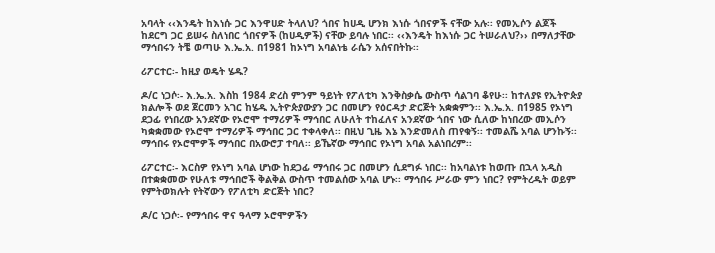አባላት ‹‹እንዴት ከእነሱ ጋር እንዋሀድ ትላለህ? ጎበና ከሀዲ ሆንክ እነሱ ጎበናዎች ናቸው አሉ፡፡ የመኢሶን ልጆች ከደርግ ጋር ይሠሩ ስለነበር ጎበናዎች (ከሀዲዎች) ናቸው ይባሉ ነበር፡፡ ‹‹እንዴት ከእነሱ ጋር ትሠራለህ?›› በማለታቸው ማኅበሩን ትቼ ወጣሁ እ.ኤ.አ. በ1981 ከኦነግ አባልነቴ ራሴን አሰናበትኩ፡፡

ሪፖርተር፡- ከዚያ ወዴት ሄዱ?

ዶ/ር ነጋሶ፡- እ.ኤ.አ. እስከ 1984 ድረስ ምንም ዓይነት የፖለቲካ እንቅስቃሴ ውስጥ ሳልገባ ቆየሁ፡፡ ከተለያዩ የኢትዮጵያ ክልሎች ወደ ጀርመን አገር ከሄዱ ኢትዮጵያውያን ጋር በመሆን የዕርዳታ ድርጅት አቋቋምን፡፡ እ.ኤ.አ. በ1985 የኦነግ ደጋፊ የነበረው አንደኛው የኦሮሞ ተማሪዎች ማኅበር ለሁለት ተከፈለና አንደኛው ጎበና ነው ሲለው ከነበረው መኢሶን ካቋቋመው የኦሮሞ ተማሪዎች ማኅበር ጋር ተቀላቀለ፡፡ በዚህ ጊዜ እኔ እንድመለስ ጠየቁኝ፡፡ ተመልሼ አባል ሆንኩኝ፡፡ ማኅበሩ የኦሮሞዎች ማኅበር በአውሮፓ ተባለ፡፡ ይኼኛው ማኅበር የኦነግ አባል አልነበረም፡፡

ሪፖርተር፡- እርስዎ የኦነግ አባል ሆነው ከደጋፊ ማኅበሩ ጋር በመሆን ሲደግፉ ነበር፡፡ ከአባልነቱ ከወጡ በኋላ አዲስ በተቋቋመው የሁለቱ ማኅበሮች ቅልቅል ውስጥ ተመልሰው አባል ሆኑ፡፡ ማኅበሩ ሥራው ምን ነበር? የምትረዱት ወይም የምትወክሉት የትኛውን የፖለቲካ ድርጅት ነበር?

ዶ/ር ነጋሶ፡- የማኅበሩ ዋና ዓላማ ኦሮሞዎችን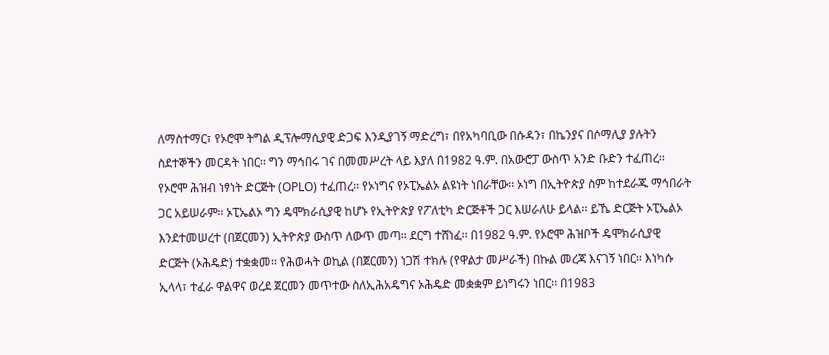ለማስተማር፣ የኦሮሞ ትግል ዲፕሎማሲያዊ ድጋፍ እንዲያገኝ ማድረግ፣ በየአካባቢው በሱዳን፣ በኬንያና በሶማሊያ ያሉትን ስደተኞችን መርዳት ነበር፡፡ ግን ማኅበሩ ገና በመመሥረት ላይ እያለ በ1982 ዓ.ም. በአውሮፓ ውስጥ አንድ ቡድን ተፈጠረ፡፡ የኦሮሞ ሕዝብ ነፃነት ድርጅት (OPLO) ተፈጠረ፡፡ የኦነግና የኦፒኤልኦ ልዩነት ነበራቸው፡፡ ኦነግ በኢትዮጵያ ስም ከተደራጁ ማኅበራት ጋር አይሠራም፡፡ ኦፒኤልኦ ግን ዴሞክራሲያዊ ከሆኑ የኢትዮጵያ የፖለቲካ ድርጅቶች ጋር እሠራለሁ ይላል፡፡ ይኼ ድርጅት ኦፒኤልኦ እንደተመሠረተ (በጀርመን) ኢትዮጵያ ውስጥ ለውጥ መጣ፡፡ ደርግ ተሸነፈ፡፡ በ1982 ዓ.ም. የኦሮሞ ሕዝቦች ዴሞክራሲያዊ ድርጅት (ኦሕዴድ) ተቋቋመ፡፡ የሕወሓት ወኪል (በጀርመን) ነጋሽ ተክሉ (የዋልታ መሥራች) በኩል መረጃ እናገኝ ነበር፡፡ እነካሱ ኢላላ፣ ተፈራ ዋልዋና ወረደ ጀርመን መጥተው ስለኢሕአዴግና ኦሕዴድ መቋቋም ይነግሩን ነበር፡፡ በ1983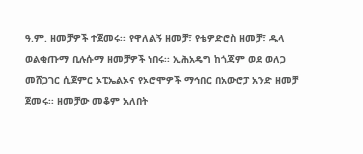ዓ.ም. ዘመቻዎች ተጀመሩ፡፡ የዋለልኝ ዘመቻ፣ የቴዎድሮስ ዘመቻ፣ ዱላ ወልቂጡማ ቢሉሱማ ዘመቻዎች ነበሩ፡፡ ኢሕአዴግ ከጎጃም ወደ ወለጋ መሸጋገር ሲጀምር ኦፒኤልኦና የኦሮሞዎች ማኅበር በአውሮፓ አንድ ዘመቻ ጀመሩ፡፡ ዘመቻው መቆም አለበት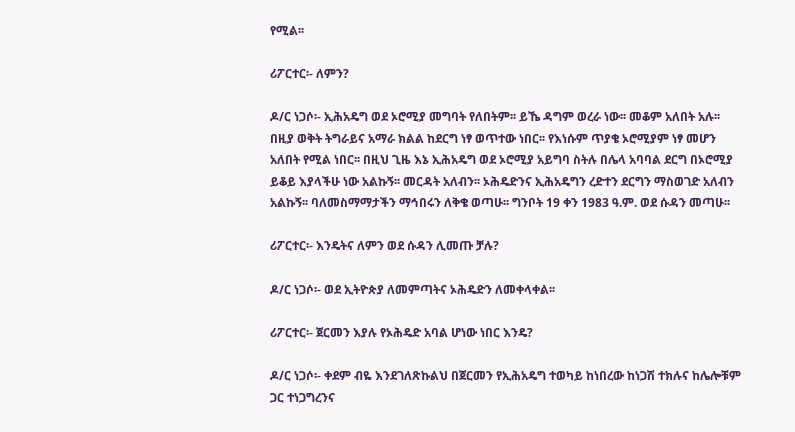የሚል፡፡

ሪፖርተር፡- ለምን?

ዶ/ር ነጋሶ፡- ኢሕአዴግ ወደ ኦሮሚያ መግባት የለበትም፡፡ ይኼ ዳግም ወረራ ነው፡፡ መቆም አለበት አሉ፡፡ በዚያ ወቅት ትግራይና አማራ ክልል ከደርግ ነፃ ወጥተው ነበር፡፡ የእነሱም ጥያቄ ኦሮሚያም ነፃ መሆን አለበት የሚል ነበር፡፡ በዚህ ጊዜ እኔ ኢሕአዴግ ወደ ኦሮሚያ አይግባ ስትሉ በሌላ አባባል ደርግ በኦሮሚያ ይቆይ እያላችሁ ነው አልኩኝ፡፡ መርዳት አለብን፡፡ ኦሕዴድንና ኢሕአዴግን ረድተን ደርግን ማስወገድ አለብን አልኩኝ፡፡ ባለመስማማታችን ማኅበሩን ለቅቄ ወጣሁ፡፡ ግንቦት 19 ቀን 1983 ዓ.ም. ወደ ሱዳን መጣሁ፡፡

ሪፖርተር፡- እንዴትና ለምን ወደ ሱዳን ሊመጡ ቻሉ?

ዶ/ር ነጋሶ፡- ወደ ኢትዮጵያ ለመምጣትና ኦሕዴድን ለመቀላቀል፡፡

ሪፖርተር፡- ጀርመን እያሉ የኦሕዴድ አባል ሆነው ነበር እንዴ?

ዶ/ር ነጋሶ፡- ቀደም ብዬ እንደገለጽኩልህ በጀርመን የኢሕአዴግ ተወካይ ከነበረው ከነጋሽ ተክሉና ከሌሎቹም ጋር ተነጋግረንና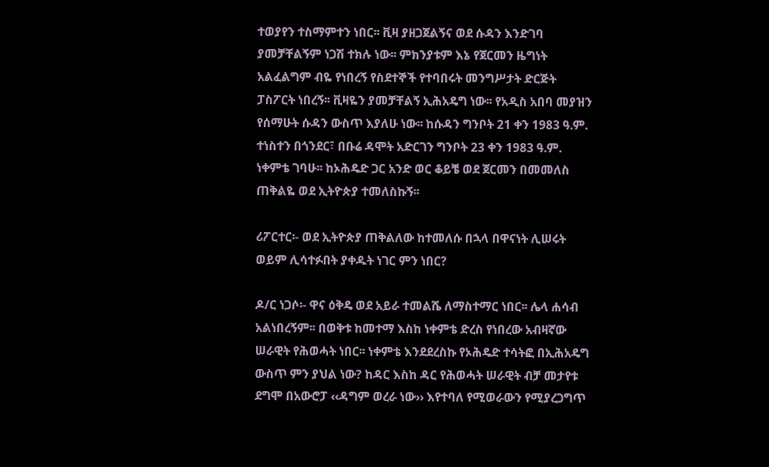ተወያየን ተስማምተን ነበር፡፡ ቪዛ ያዘጋጀልኝና ወደ ሱዳን እንድገባ ያመቻቸልኝም ነጋሽ ተክሉ ነው፡፡ ምክንያቱም እኔ የጀርመን ዜግነት አልፈልግም ብዬ የነበረኝ የስደተኞች የተባበሩት መንግሥታት ድርጅት ፓስፖርት ነበረኝ፡፡ ቪዛዬን ያመቻቸልኝ ኢሕአዴግ ነው፡፡ የአዲስ አበባ መያዝን የሰማሁት ሱዳን ውስጥ እያለሁ ነው፡፡ ከሱዳን ግንቦት 21 ቀን 1983 ዓ.ም. ተነስተን በጎንደር፣ በቡሬ ዳሞት አድርገን ግንቦት 23 ቀን 1983 ዓ.ም. ነቀምቴ ገባሁ፡፡ ከኦሕዴድ ጋር አንድ ወር ቆይቼ ወደ ጀርመን በመመለስ ጠቅልዬ ወደ ኢትዮጵያ ተመለስኩኝ፡፡

ሪፖርተር፡- ወደ ኢትዮጵያ ጠቅልለው ከተመለሱ በኋላ በዋናነት ሊሠሩት ወይም ሊሳተፉበት ያቀዱት ነገር ምን ነበር?

ዶ/ር ነጋሶ፡- ዋና ዕቅዴ ወደ አይራ ተመልሼ ለማስተማር ነበር፡፡ ሌላ ሐሳብ አልነበረኝም፡፡ በወቅቱ ከመተማ እስከ ነቀምቴ ድረስ የነበረው አብዛኛው ሠራዊት የሕወሓት ነበር፡፡ ነቀምቴ እንደደረስኩ የኦሕዴድ ተሳትፎ በኢሕአዴግ ውስጥ ምን ያህል ነው? ከዳር እስከ ዳር የሕወሓት ሠራዊት ብቻ መታየቱ ደግሞ በአውሮፓ ‹‹ዳግም ወረራ ነው›› እየተባለ የሚወራውን የሚያረጋግጥ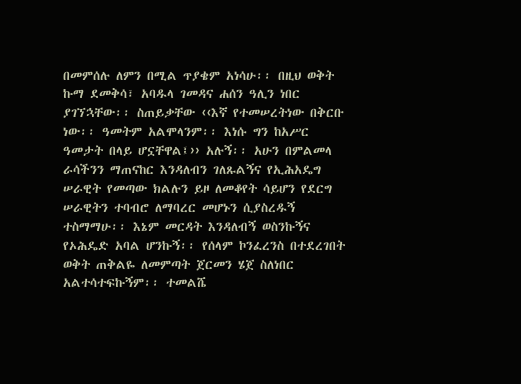በመምሰሉ ለምን በሚል ጥያቄም አነሳሁ፡፡ በዚህ ወቅት ኩማ ደመቅሳ፣ አባዱላ ገመዳና ሐሰን ዓሊን ነበር ያገኘኋቸው፡፡ ስጠይቃቸው ‹‹እኛ የተመሠረትነው በቅርቡ ነው፡፡ ዓመትም አልሞላንም፡፡ እነሱ ግን ከአሥር ዓመታት በላይ ሆኗቸዋል፤›› አሉኝ፡፡ አሁን በምልመላ ራሳችንን ማጠናከር እንዳለብን ገለጹልኝና የኢሕአዴግ ሠራዊት የመጣው ክልሉን ይዞ ለመቆየት ሳይሆን የደርግ ሠራዊትን ተባብሮ ለማባረር መሆኑን ሲያስረዱኝ ተስማማሁ፡፡ እኔም መርዳት እንዳለብኝ ወስንኩኝና የኦሕዴድ አባል ሆንኩኝ፡፡ የሰላም ኮንፈረንስ በተደረገበት ወቅት ጠቅልዬ ለመምጣት ጀርመን ሄጀ ስለነበር አልተሳተፍኩኝም፡፡ ተመልሼ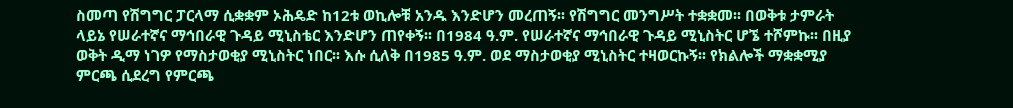ስመጣ የሽግግር ፓርላማ ሲቋቋም ኦሕዴድ ከ12ቱ ወኪሎቹ አንዱ እንድሆን መረጠኝ፡፡ የሽግግር መንግሥት ተቋቋመ፡፡ በወቅቱ ታምራት ላይኔ የሠራተኛና ማኅበራዊ ጉዳይ ሚኒስቴር እንድሆን ጠየቀኝ፡፡ በ1984 ዓ.ም. የሠራተኛና ማኅበራዊ ጉዳይ ሚኒስትር ሆኜ ተሾምኩ፡፡ በዚያ ወቅት ዲማ ነገዎ የማስታወቂያ ሚኒስትር ነበር፡፡ እሱ ሲለቅ በ1985 ዓ.ም. ወደ ማስታወቂያ ሚኒስትር ተዛወርኩኝ፡፡ የክልሎች ማቋቋሚያ ምርጫ ሲደረግ የምርጫ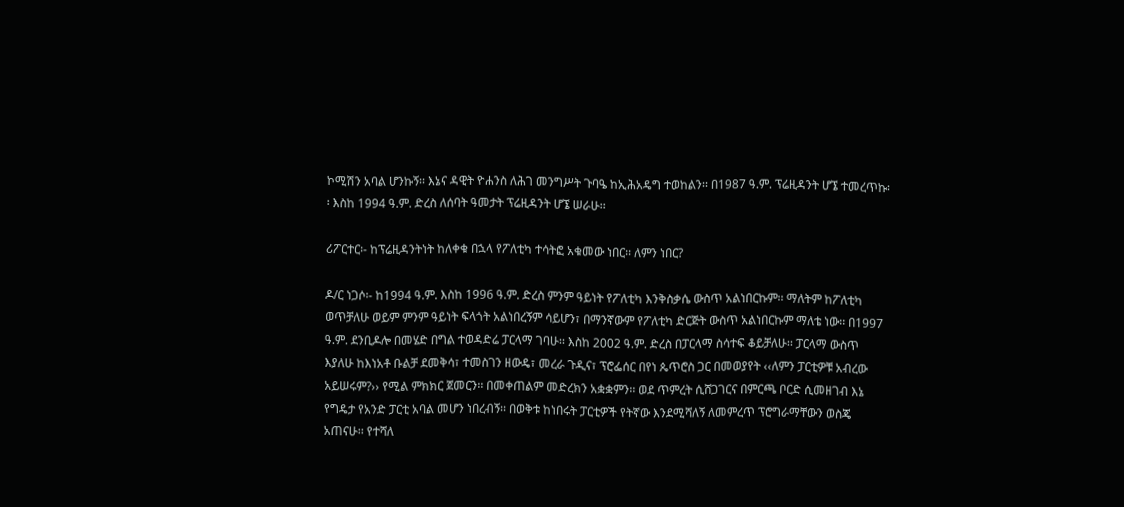ኮሚሽን አባል ሆንኩኝ፡፡ እኔና ዳዊት ዮሐንስ ለሕገ መንግሥት ጉባዔ ከኢሕአዴግ ተወከልን፡፡ በ1987 ዓ.ም. ፕሬዚዳንት ሆኜ ተመረጥኩ፡፡ እስከ 1994 ዓ.ም. ድረስ ለሰባት ዓመታት ፕሬዚዳንት ሆኜ ሠራሁ፡፡

ሪፖርተር፡- ከፕሬዚዳንትነት ከለቀቁ በኋላ የፖለቲካ ተሳትፎ አቁመው ነበር፡፡ ለምን ነበር?

ዶ/ር ነጋሶ፡- ከ1994 ዓ.ም. እስከ 1996 ዓ.ም. ድረስ ምንም ዓይነት የፖለቲካ እንቅስቃሴ ውስጥ አልነበርኩም፡፡ ማለትም ከፖለቲካ ወጥቻለሁ ወይም ምንም ዓይነት ፍላጎት አልነበረኝም ሳይሆን፣ በማንኛውም የፖለቲካ ድርጅት ውስጥ አልነበርኩም ማለቴ ነው፡፡ በ1997 ዓ.ም. ደንቢዶሎ በመሄድ በግል ተወዳድሬ ፓርላማ ገባሁ፡፡ እስከ 2002 ዓ.ም. ድረስ በፓርላማ ስሳተፍ ቆይቻለሁ፡፡ ፓርላማ ውስጥ እያለሁ ከእነአቶ ቡልቻ ደመቅሳ፣ ተመስገን ዘውዴ፣ መረራ ጉዲና፣ ፕሮፌሰር በየነ ጴጥሮስ ጋር በመወያየት ‹‹ለምን ፓርቲዎቹ አብረው አይሠሩም?›› የሚል ምክክር ጀመርን፡፡ በመቀጠልም መድረክን አቋቋምን፡፡ ወደ ጥምረት ሲሸጋገርና በምርጫ ቦርድ ሲመዘገብ እኔ የግዴታ የአንድ ፓርቲ አባል መሆን ነበረብኝ፡፡ በወቅቱ ከነበሩት ፓርቲዎች የትኛው እንደሚሻለኝ ለመምረጥ ፕሮግራማቸውን ወስጄ አጠናሁ፡፡ የተሻለ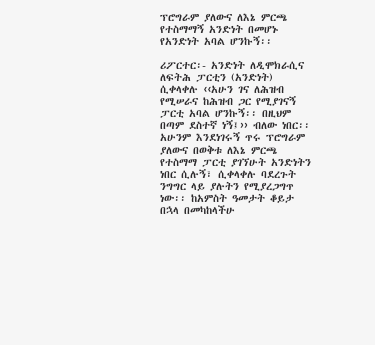ፕሮግራም ያለውና ለእኔ ምርጫ የተስማማኝ አንድነት በመሆኑ የአንድነት አባል ሆንኩኝ፡፡

ሪፖርተር፡- አንድነት ለዲሞክራሲና ለፍትሕ ፓርቲን (አንድነት) ሲቀላቀሉ ‹‹አሁን ገና ለሕዝብ የሚሠራና ከሕዝብ ጋር የሚያገናኝ ፓርቲ አባል ሆንኩኝ፡፡ በዚህም በጣም ደስተኛ ነኝ፤›› ብለው ነበር፡፡ አሁንም እንደነገሩኝ ጥሩ ፕሮግራም ያለውና በወቅቱ ለእኔ ምርጫ የተስማማ ፓርቲ ያገኘሁት አንድነትን ነበር ሲሉኝ፣ ሲቀላቀሉ ባደረጉት ንግግር ላይ ያሉትን የሚያረጋግጥ ነው፡፡ ከአምስት ዓመታት ቆይታ በኋላ በመካከላችሁ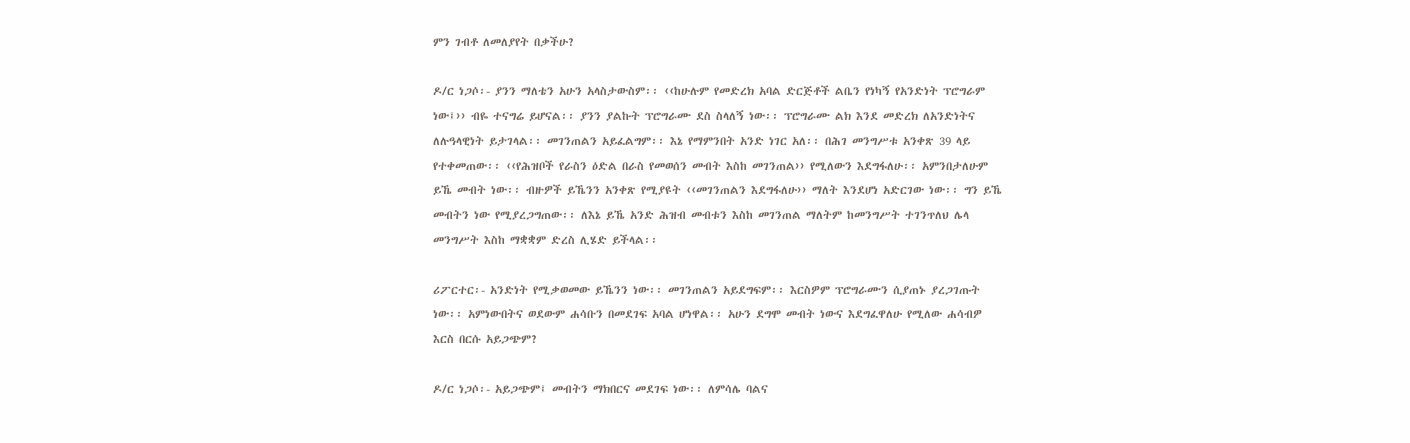ምን ገብቶ ለመለያየት በቃችሁ?

ዶ/ር ነጋሶ፡- ያንን ማለቴን አሁን አላስታውስም፡፡ ‹‹ከሁሉም የመድረክ አባል ድርጅቶች ልቤን የነካኝ የአንድነት ፕሮግራም ነው፤›› ብዬ ተናግሬ ይሆናል፡፡ ያንን ያልኩት ፕሮግራሙ ደስ ስላለኝ ነው፡፡ ፕሮግራሙ ልክ እንደ መድረክ ለአንድነትና ለሉዓላዊነት ይታገላል፡፡ መገንጠልን አይፈልግም፡፡ እኔ የማምንበት አንድ ነገር አለ፡፡ በሕገ መንግሥቱ አንቀጽ 39 ላይ የተቀመጠው፡፡ ‹‹የሕዝቦች የራስን ዕድል በራስ የመወሰን መብት እስከ መገንጠል›› የሚለውን እደግፋለሁ፡፡ አምንበታለሁም ይኼ መብት ነው፡፡ ብዙዎች ይኼንን አንቀጽ የሚያዩት ‹‹መገንጠልን እደግፋለሁ›› ማለት እንደሆነ አድርገው ነው፡፡ ግን ይኼ መብትን ነው የሚያረጋግጠው፡፡ ለእኔ ይኼ አንድ ሕዝብ መብቱን እስከ መገንጠል ማለትም ከመንግሥት ተገንጥለህ ሌላ መንግሥት እስከ ማቋቋም ድረስ ሊሄድ ይችላል፡፡

ሪፖርተር፡- አንድነት የሚቃወመው ይኼንን ነው፡፡ መገንጠልን አይደግፍም፡፡ እርስዎም ፕሮግራሙን ሲያጠኑ ያረጋገጡት ነው፡፡ አምነውበትና ወደውም ሐሳቡን በመደገፍ አባል ሆነዋል፡፡ አሁን ደግሞ መብት ነውና እደግፈዋለሁ የሚለው ሐሳብዎ እርስ በርሱ አይጋጭም?

ዶ/ር ነጋሶ፡- አይጋጭም፤ መብትን ማክበርና መደገፍ ነው፡፡ ለምሳሌ ባልና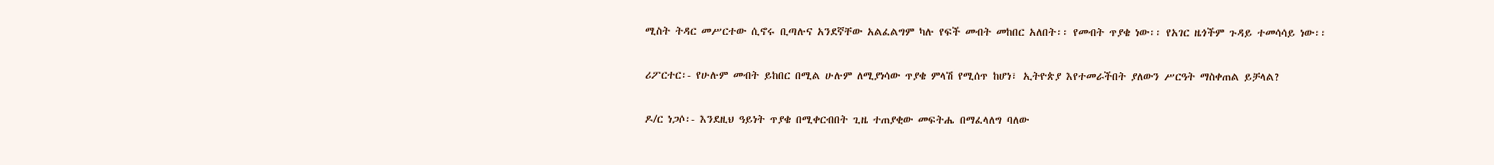ሚስት ትዳር መሥርተው ሲኖሩ ቢጣሉና አንደኛቸው አልፈልግም ካሉ የፍች መብት መከበር አለበት፡፡ የመብት ጥያቄ ነው፡፡ የአገር ዜጎችም ጉዳይ ተመሳሳይ ነው፡፡

ሪፖርተር፡- የሁሉም መብት ይከበር በሚል ሁሉም ለሚያነሳው ጥያቄ ምላሽ የሚሰጥ ከሆነ፣ ኢትዮጵያ እየተመራችበት ያለውን ሥርዓት ማስቀጠል ይቻላል?

ዶ/ር ነጋሶ፡- እንደዚህ ዓይነት ጥያቄ በሚቀርብበት ጊዜ ተጠያቂው መፍትሔ በማፈላለግ ባለው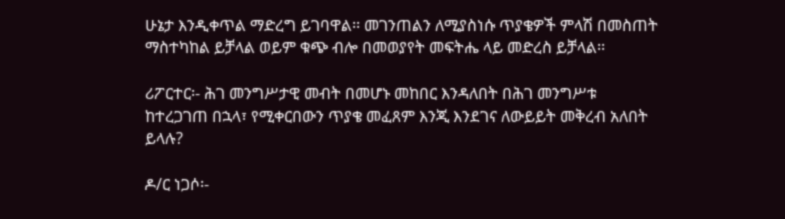ሁኔታ እንዲቀጥል ማድረግ ይገባዋል፡፡ መገንጠልን ለሚያስነሱ ጥያቄዎች ምላሽ በመስጠት ማስተካከል ይቻላል ወይም ቁጭ ብሎ በመወያየት መፍትሔ ላይ መድረስ ይቻላል፡፡

ሪፖርተር፡- ሕገ መንግሥታዊ መብት በመሆኑ መከበር እንዳለበት በሕገ መንግሥቱ ከተረጋገጠ በኋላ፣ የሚቀርበውን ጥያቄ መፈጸም እንጂ እንደገና ለውይይት መቅረብ አለበት ይላሉ?

ዶ/ር ነጋሶ፡-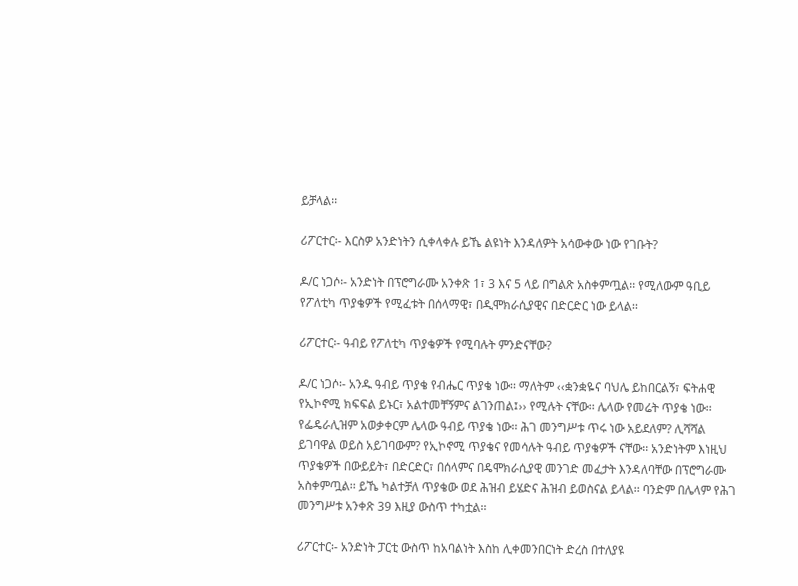ይቻላል፡፡

ሪፖርተር፡- እርስዎ አንድነትን ሲቀላቀሉ ይኼ ልዩነት እንዳለዎት አሳውቀው ነው የገቡት?

ዶ/ር ነጋሶ፡- አንድነት በፕሮግራሙ አንቀጽ 1፣ 3 እና 5 ላይ በግልጽ አስቀምጧል፡፡ የሚለውም ዓቢይ የፖለቲካ ጥያቄዎች የሚፈቱት በሰላማዊ፣ በዲሞክራሲያዊና በድርድር ነው ይላል፡፡

ሪፖርተር፡- ዓብይ የፖለቲካ ጥያቄዎች የሚባሉት ምንድናቸው?

ዶ/ር ነጋሶ፡- አንዱ ዓብይ ጥያቄ የብሔር ጥያቄ ነው፡፡ ማለትም ‹‹ቋንቋዬና ባህሌ ይከበርልኝ፣ ፍትሐዊ የኢኮኖሚ ክፍፍል ይኑር፣ አልተመቸኝምና ልገንጠል፤›› የሚሉት ናቸው፡፡ ሌላው የመሬት ጥያቄ ነው፡፡ የፌዴራሊዝም አወቃቀርም ሌላው ዓብይ ጥያቄ ነው፡፡ ሕገ መንግሥቱ ጥሩ ነው አይደለም? ሊሻሻል ይገባዋል ወይስ አይገባውም? የኢኮኖሚ ጥያቄና የመሳሉት ዓብይ ጥያቄዎች ናቸው፡፡ አንድነትም እነዚህ ጥያቄዎች በውይይት፣ በድርድር፣ በሰላምና በዴሞክራሲያዊ መንገድ መፈታት እንዳለባቸው በፕሮግራሙ አስቀምጧል፡፡ ይኼ ካልተቻለ ጥያቄው ወደ ሕዝብ ይሄድና ሕዝብ ይወስናል ይላል፡፡ ባንድም በሌላም የሕገ መንግሥቱ አንቀጽ 39 እዚያ ውስጥ ተካቷል፡፡

ሪፖርተር፡- አንድነት ፓርቲ ውስጥ ከአባልነት እስከ ሊቀመንበርነት ድረስ በተለያዩ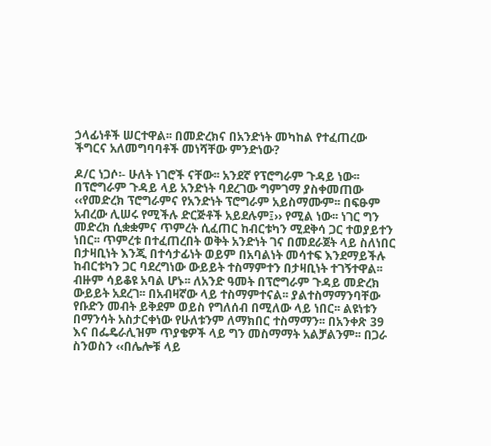ኃላፊነቶች ሠርተዋል፡፡ በመድረክና በአንድነት መካከል የተፈጠረው ችግርና አለመግባባቶች መነሻቸው ምንድነው?

ዶ/ር ነጋሶ፡- ሁለት ነገሮች ናቸው፡፡ አንደኛ የፕሮግራም ጉዳይ ነው፡፡ በፕሮግራም ጉዳይ ላይ አንድነት ባደረገው ግምገማ ያስቀመጠው ‹‹የመድረክ ፕሮግራምና የአንድነት ፕሮግራም አይስማሙም፡፡ በፍፁም አብረው ሊሠሩ የሚችሉ ድርጅቶች አይደሉም፤›› የሚል ነው፡፡ ነገር ግን መድረክ ሲቋቋምና ጥምረት ሲፈጠር ከብርቱካን ሚደቅሳ ጋር ተወያይተን ነበር፡፡ ጥምረቱ በተፈጠረበት ወቅት አንድነት ገና በመደራጀት ላይ ስለነበር በታዛቢነት እንጂ በተሳታፊነት ወይም በአባልነት መሳተፍ እንደማይችሉ ከብርቱካን ጋር ባደረግነው ውይይት ተስማምተን በታዛቢነት ተገኝተዋል፡፡ ብዙም ሳይቆዩ አባል ሆኑ፡፡ ለአንድ ዓመት በፕሮግራም ጉዳይ መድረክ ውይይት አደረገ፡፡ በአብዛኛው ላይ ተስማምተናል፡፡ ያልተስማማንባቸው የቡድን መብት ይቅደም ወይስ የግለሰብ በሚለው ላይ ነበር፡፡ ልዩነቱን በማንሳት አስታርቀነው የሁለቱንም ለማክበር ተስማማን፡፡ በአንቀጽ 39 እና በፌዴራሊዝም ጥያቄዎች ላይ ግን መስማማት አልቻልንም፡፡ በጋራ ስንወስን ‹‹በሌሎቹ ላይ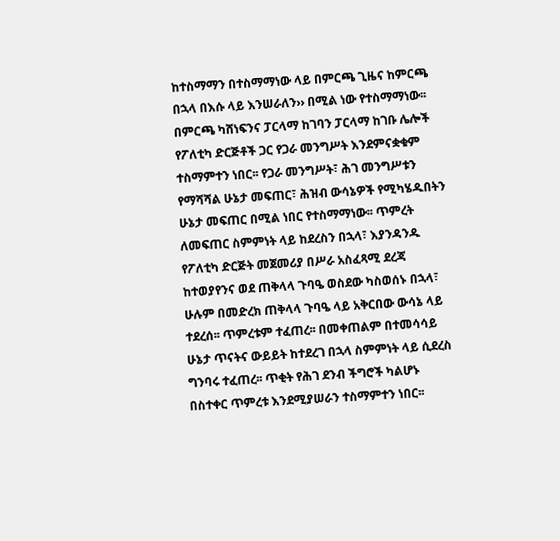ከተስማማን በተስማማነው ላይ በምርጫ ጊዜና ከምርጫ በኋላ በእሱ ላይ እንሠራለን›› በሚል ነው የተስማማነው፡፡ በምርጫ ካሸነፍንና ፓርላማ ከገባን ፓርላማ ከገቡ ሌሎች የፖለቲካ ድርጅቶች ጋር የጋራ መንግሥት እንደምናቋቁም ተስማምተን ነበር፡፡ የጋራ መንግሥት፣ ሕገ መንግሥቱን የማሻሻል ሁኔታ መፍጠር፣ ሕዝብ ውሳኔዎች የሚካሄዱበትን ሁኔታ መፍጠር በሚል ነበር የተስማማነው፡፡ ጥምረት ለመፍጠር ስምምነት ላይ ከደረስን በኋላ፣ እያንዳንዱ የፖለቲካ ድርጅት መጀመሪያ በሥራ አስፈጻሚ ደረጃ ከተወያየንና ወደ ጠቅላላ ጉባዔ ወስደው ካስወሰኑ በኋላ፣ ሁሉም በመድረክ ጠቅላላ ጉባዔ ላይ አቅርበው ውሳኔ ላይ ተደረሰ፡፡ ጥምረቱም ተፈጠረ፡፡ በመቀጠልም በተመሳሳይ ሁኔታ ጥናትና ውይይት ከተደረገ በኋላ ስምምነት ላይ ሲደረስ ግንባሩ ተፈጠረ፡፡ ጥቂት የሕገ ደንብ ችግሮች ካልሆኑ በስተቀር ጥምረቱ እንደሚያሠራን ተስማምተን ነበር፡፡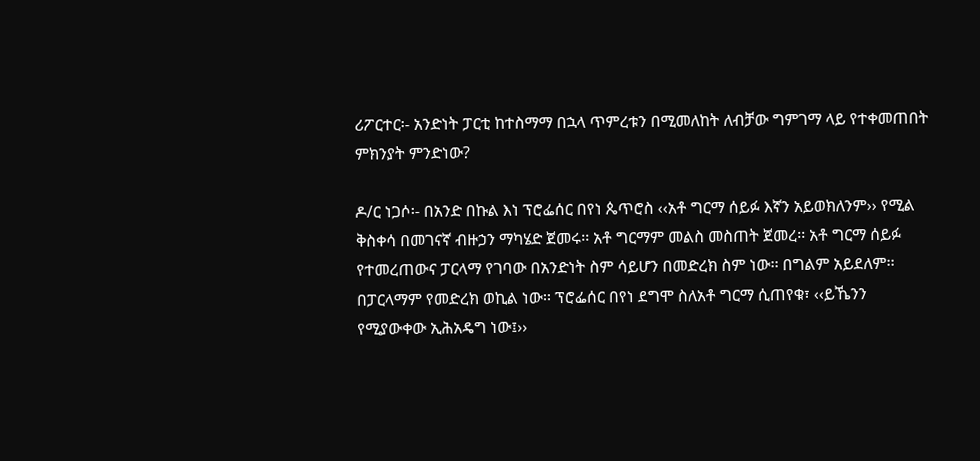ሪፖርተር፡- አንድነት ፓርቲ ከተስማማ በኋላ ጥምረቱን በሚመለከት ለብቻው ግምገማ ላይ የተቀመጠበት ምክንያት ምንድነው?

ዶ/ር ነጋሶ፡- በአንድ በኩል እነ ፕሮፌሰር በየነ ጴጥሮስ ‹‹አቶ ግርማ ሰይፉ እኛን አይወክለንም›› የሚል ቅስቀሳ በመገናኛ ብዙኃን ማካሄድ ጀመሩ፡፡ አቶ ግርማም መልስ መስጠት ጀመረ፡፡ አቶ ግርማ ሰይፉ የተመረጠውና ፓርላማ የገባው በአንድነት ስም ሳይሆን በመድረክ ስም ነው፡፡ በግልም አይደለም፡፡ በፓርላማም የመድረክ ወኪል ነው፡፡ ፕሮፌሰር በየነ ደግሞ ስለአቶ ግርማ ሲጠየቁ፣ ‹‹ይኼንን የሚያውቀው ኢሕአዴግ ነው፤››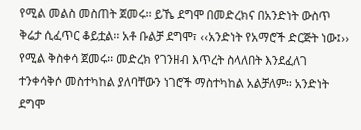የሚል መልስ መስጠት ጀመሩ፡፡ ይኼ ደግሞ በመድረክና በአንድነት ውስጥ ቅሬታ ሲፈጥር ቆይቷል፡፡ አቶ ቡልቻ ደግሞ፣ ‹‹አንድነት የአማሮች ድርጅት ነው፤›› የሚል ቅስቀሳ ጀመሩ፡፡ መድረክ የገንዘብ እጥረት ስላለበት እንደፈለገ ተንቀሳቅሶ መስተካከል ያለባቸውን ነገሮች ማስተካከል አልቻለም፡፡ አንድነት ደግሞ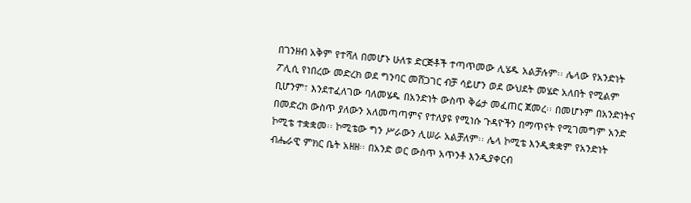በገንዘብ አቅም የተሻለ በመሆኑ ሁለቱ ድርጅቶች ተጣጥመው ሊሄዱ አልቻሉም፡፡ ሌላው የአንድነት ፖሊሲ የነበረው መድረክ ወደ ግንባር መሸጋገር ብቻ ሳይሆን ወደ ውህደት መሄድ አለበት የሚልም ቢሆንም፣ እንደተፈለገው ባለመሄዱ በአንድነት ውስጥ ቅሬታ መፈጠር ጀመረ፡፡ በመሆኑም በአንድነትና በመድረክ ውስጥ ያለውን አለመጣጣምና የተለያዩ የሚነሱ ጉዳዮችን በማጥናት የሚገመግም አንድ ኮሚቴ ተቋቋመ፡፡ ኮሚቴው ግን ሥራውን ሊሠራ አልቻለም፡፡ ሌላ ኮሚቴ እንዲቋቋም የአንድነት ብሔራዊ ምክር ቤት አዘዘ፡፡ በአንድ ወር ውስጥ አጥንቶ እንዲያቀርብ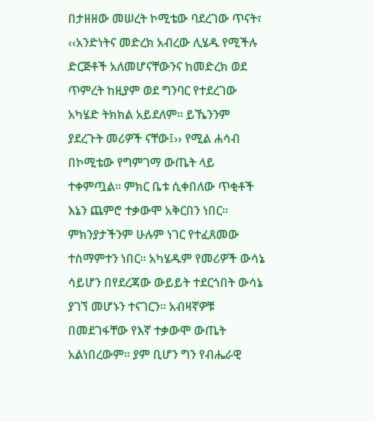በታዘዘው መሠረት ኮሚቴው ባደረገው ጥናት፣ ‹‹አንድነትና መድረክ አብረው ሊሄዱ የሚችሉ ድርጅቶች አለመሆናቸውንና ከመድረክ ወደ ጥምረት ከዚያም ወደ ግንባር የተደረገው አካሄድ ትክክል አይደለም፡፡ ይኼንንም ያደረጉት መሪዎች ናቸው፤›› የሚል ሐሳብ በኮሚቴው የግምገማ ውጤት ላይ ተቀምጧል፡፡ ምክር ቤቱ ሲቀበለው ጥቂቶች እኔን ጨምሮ ተቃውሞ አቅርበን ነበር፡፡ ምክንያታችንም ሁሉም ነገር የተፈጸመው ተስማምተን ነበር፡፡ አካሄዱም የመሪዎች ውሳኔ ሳይሆን በየደረጃው ውይይት ተደርጎበት ውሳኔ ያገኘ መሆኑን ተናገርን፡፡ አብዛኛዎቹ በመደገፋቸው የእኛ ተቃውሞ ውጤት አልነበረውም፡፡ ያም ቢሆን ግን የብሔራዊ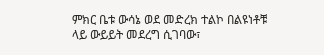ምክር ቤቱ ውሳኔ ወደ መድረክ ተልኮ በልዩነቶቹ ላይ ውይይት መደረግ ሲገባው፣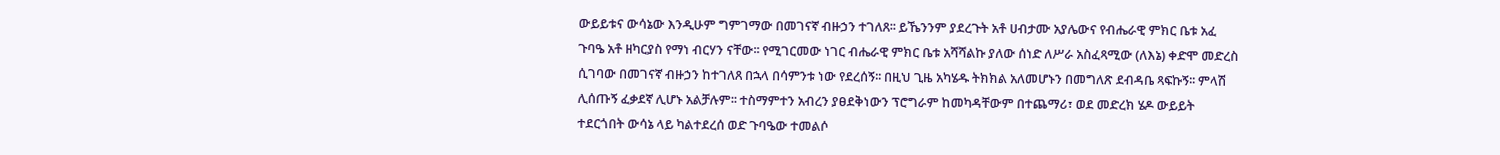ውይይቱና ውሳኔው እንዲሁም ግምገማው በመገናኛ ብዙኃን ተገለጸ፡፡ ይኼንንም ያደረጉት አቶ ሀብታሙ አያሌውና የብሔራዊ ምክር ቤቱ አፈ ጉባዔ አቶ ዘካርያስ የማነ ብርሃን ናቸው፡፡ የሚገርመው ነገር ብሔራዊ ምክር ቤቱ አሻሻልኩ ያለው ሰነድ ለሥራ አስፈጻሚው (ለእኔ) ቀድሞ መድረስ ሲገባው በመገናኛ ብዙኃን ከተገለጸ በኋላ በሳምንቱ ነው የደረሰኝ፡፡ በዚህ ጊዜ አካሄዱ ትክክል አለመሆኑን በመግለጽ ደብዳቤ ጻፍኩኝ፡፡ ምላሽ ሊሰጡኝ ፈቃደኛ ሊሆኑ አልቻሉም፡፡ ተስማምተን አብረን ያፀደቅነውን ፕሮግራም ከመካዳቸውም በተጨማሪ፣ ወደ መድረክ ሄዶ ውይይት ተደርጎበት ውሳኔ ላይ ካልተደረሰ ወድ ጉባዔው ተመልሶ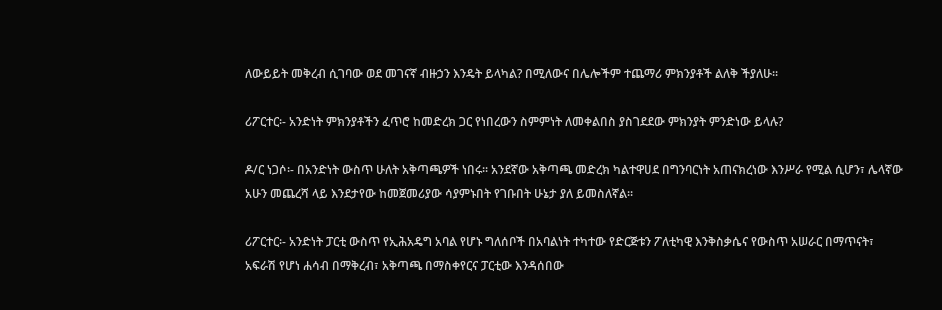ለውይይት መቅረብ ሲገባው ወደ መገናኛ ብዙኃን እንዴት ይላካል? በሚለውና በሌሎችም ተጨማሪ ምክንያቶች ልለቅ ችያለሁ፡፡

ሪፖርተር፡- አንድነት ምክንያቶችን ፈጥሮ ከመድረክ ጋር የነበረውን ስምምነት ለመቀልበስ ያስገደደው ምክንያት ምንድነው ይላሉ?

ዶ/ር ነጋሶ፡- በአንድነት ውስጥ ሁለት አቅጣጫዎች ነበሩ፡፡ አንደኛው አቅጣጫ መድረክ ካልተዋሀደ በግንባርነት አጠናክረነው እንሥራ የሚል ሲሆን፣ ሌላኛው አሁን መጨረሻ ላይ እንደታየው ከመጀመሪያው ሳያምኑበት የገቡበት ሁኔታ ያለ ይመስለኛል፡፡

ሪፖርተር፡- አንድነት ፓርቲ ውስጥ የኢሕአዴግ አባል የሆኑ ግለሰቦች በአባልነት ተካተው የድርጅቱን ፖለቲካዊ እንቅስቃሴና የውስጥ አሠራር በማጥናት፣ አፍራሽ የሆነ ሐሳብ በማቅረብ፣ አቅጣጫ በማስቀየርና ፓርቲው እንዳሰበው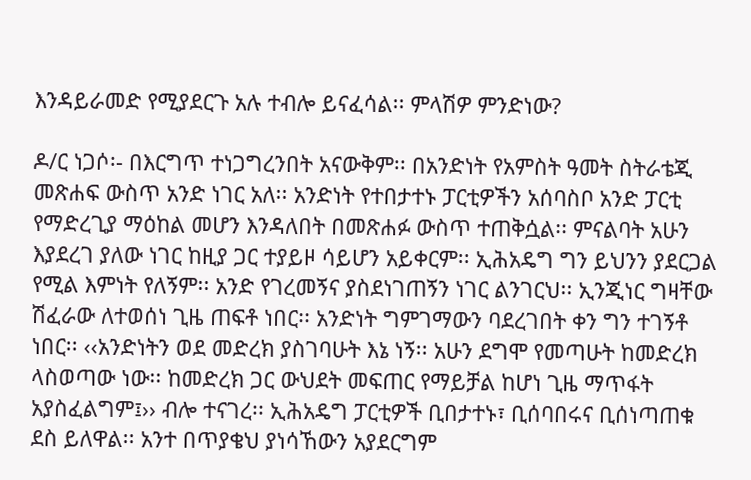እንዳይራመድ የሚያደርጉ አሉ ተብሎ ይናፈሳል፡፡ ምላሽዎ ምንድነው?

ዶ/ር ነጋሶ፡- በእርግጥ ተነጋግረንበት አናውቅም፡፡ በአንድነት የአምስት ዓመት ስትራቴጂ መጽሐፍ ውስጥ አንድ ነገር አለ፡፡ አንድነት የተበታተኑ ፓርቲዎችን አሰባስቦ አንድ ፓርቲ የማድረጊያ ማዕከል መሆን እንዳለበት በመጽሐፉ ውስጥ ተጠቅሷል፡፡ ምናልባት አሁን እያደረገ ያለው ነገር ከዚያ ጋር ተያይዞ ሳይሆን አይቀርም፡፡ ኢሕአዴግ ግን ይህንን ያደርጋል የሚል እምነት የለኝም፡፡ አንድ የገረመኝና ያስደነገጠኝን ነገር ልንገርህ፡፡ ኢንጂነር ግዛቸው ሽፈራው ለተወሰነ ጊዜ ጠፍቶ ነበር፡፡ አንድነት ግምገማውን ባደረገበት ቀን ግን ተገኝቶ ነበር፡፡ ‹‹አንድነትን ወደ መድረክ ያስገባሁት እኔ ነኝ፡፡ አሁን ደግሞ የመጣሁት ከመድረክ ላስወጣው ነው፡፡ ከመድረክ ጋር ውህደት መፍጠር የማይቻል ከሆነ ጊዜ ማጥፋት አያስፈልግም፤›› ብሎ ተናገረ፡፡ ኢሕአዴግ ፓርቲዎች ቢበታተኑ፣ ቢሰባበሩና ቢሰነጣጠቁ ደስ ይለዋል፡፡ አንተ በጥያቄህ ያነሳኸውን አያደርግም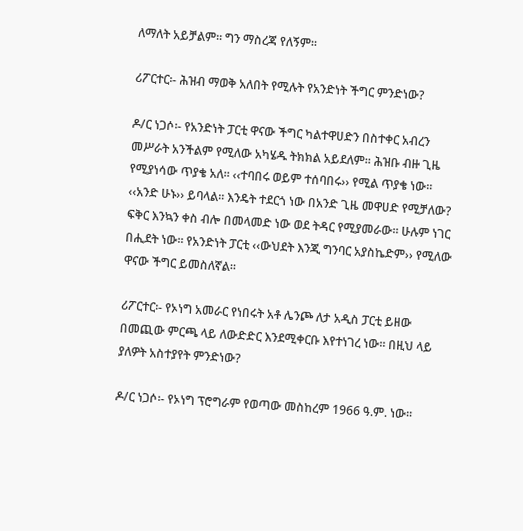ለማለት አይቻልም፡፡ ግን ማስረጃ የለኝም፡፡

ሪፖርተር፡- ሕዝብ ማወቅ አለበት የሚሉት የአንድነት ችግር ምንድነው?

ዶ/ር ነጋሶ፡- የአንድነት ፓርቲ ዋናው ችግር ካልተዋሀድን በስተቀር አብረን መሥራት አንችልም የሚለው አካሄዱ ትክክል አይደለም፡፡ ሕዝቡ ብዙ ጊዜ የሚያነሳው ጥያቄ አለ፡፡ ‹‹ተባበሩ ወይም ተሰባበሩ›› የሚል ጥያቄ ነው፡፡ ‹‹አንድ ሁኑ›› ይባላል፡፡ እንዴት ተደርጎ ነው በአንድ ጊዜ መዋሀድ የሚቻለው? ፍቅር እንኳን ቀስ ብሎ በመላመድ ነው ወደ ትዳር የሚያመራው፡፡ ሁሉም ነገር በሒደት ነው፡፡ የአንድነት ፓርቲ ‹‹ውህደት እንጂ ግንባር አያስኬድም›› የሚለው ዋናው ችግር ይመስለኛል፡፡

ሪፖርተር፡- የኦነግ አመራር የነበሩት አቶ ሌንጮ ለታ አዲስ ፓርቲ ይዘው በመጪው ምርጫ ላይ ለውድድር እንደሚቀርቡ እየተነገረ ነው፡፡ በዚህ ላይ ያለዎት አስተያየት ምንድነው?

ዶ/ር ነጋሶ፡- የኦነግ ፕሮግራም የወጣው መስከረም 1966 ዓ.ም. ነው፡፡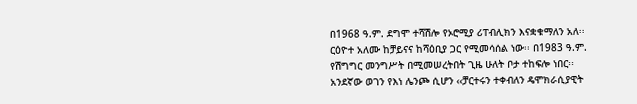በ1968 ዓ.ም. ደግሞ ተሻሽሎ የኦሮሚያ ሪፐብሊክን እናቋቁማለን አለ፡፡ ርዕዮተ አለሙ ከቻይናና ከሻዕቢያ ጋር የሚመሳሰል ነው፡፡ በ1983 ዓ.ም. የሽግግር መንግሥት በሚመሠረትበት ጊዜ ሁለት ቦታ ተከፍሎ ነበር፡፡ አንደኛው ወገን የእነ ሌንጮ ሲሆን ‹‹ቻርተሩን ተቀብለን ዴሞክራሲያዊት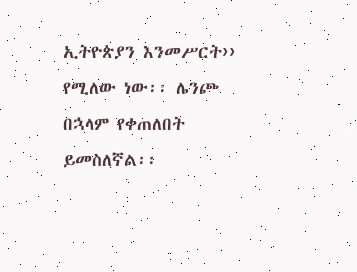ኢትዮጵያን እንመሥርት›› የሚለው ነው፡፡ ሌንጮ በኋላም የቀጠለበት ይመስለኛል፡፡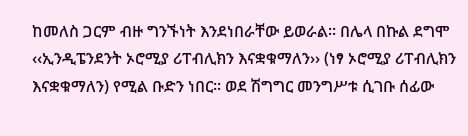ከመለስ ጋርም ብዙ ግንኙነት እንደነበራቸው ይወራል፡፡ በሌላ በኩል ደግሞ ‹‹ኢንዲፔንደንት ኦሮሚያ ሪፐብሊክን እናቋቁማለን›› (ነፃ ኦሮሚያ ሪፐብሊክን እናቋቁማለን) የሚል ቡድን ነበር፡፡ ወደ ሽግግር መንግሥቱ ሲገቡ ሰፊው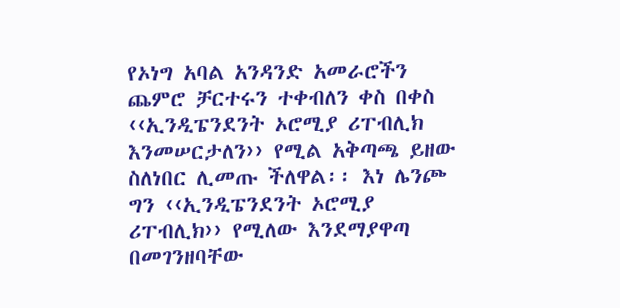የኦነግ አባል አንዳንድ አመራሮችን ጨምሮ ቻርተሩን ተቀብለን ቀስ በቀስ ‹‹ኢንዲፔንደንት ኦሮሚያ ሪፐብሊክ እንመሠርታለን›› የሚል አቅጣጫ ይዘው ስለነበር ሊመጡ ችለዋል፡፡ እነ ሌንጮ ግን ‹‹ኢንዲፔንደንት ኦሮሚያ ሪፐብሊክ›› የሚለው እንደማያዋጣ በመገንዘባቸው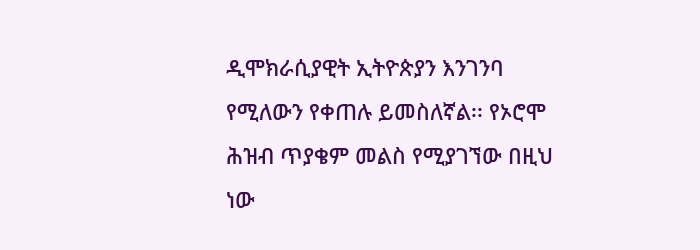ዲሞክራሲያዊት ኢትዮጵያን እንገንባ የሚለውን የቀጠሉ ይመስለኛል፡፡ የኦሮሞ ሕዝብ ጥያቄም መልስ የሚያገኘው በዚህ ነው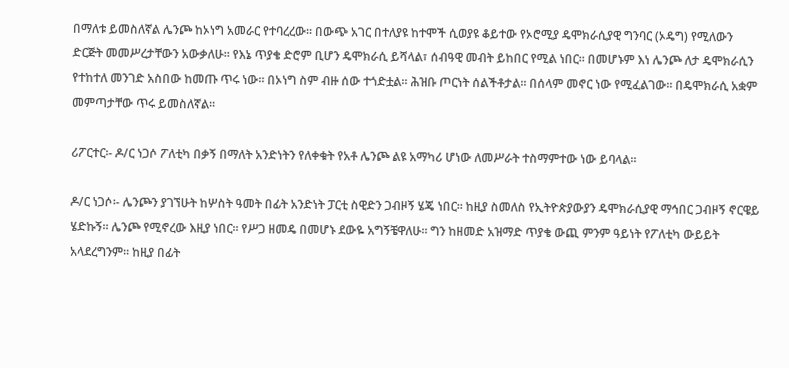በማለቱ ይመስለኛል ሌንጮ ከኦነግ አመራር የተባረረው፡፡ በውጭ አገር በተለያዩ ከተሞች ሲወያዩ ቆይተው የኦሮሚያ ዴሞክራሲያዊ ግንባር (ኦዴግ) የሚለውን ድርጅት መመሥረታቸውን አውቃለሁ፡፡ የእኔ ጥያቄ ድሮም ቢሆን ዴሞክራሲ ይሻላል፣ ሰብዓዊ መብት ይከበር የሚል ነበር፡፡ በመሆኑም እነ ሌንጮ ለታ ዴሞክራሲን የተከተለ መንገድ አስበው ከመጡ ጥሩ ነው፡፡ በኦነግ ስም ብዙ ሰው ተጎድቷል፡፡ ሕዝቡ ጦርነት ሰልችቶታል፡፡ በሰላም መኖር ነው የሚፈልገው፡፡ በዴሞክራሲ አቋም መምጣታቸው ጥሩ ይመስለኛል፡፡

ሪፖርተር፡- ዶ/ር ነጋሶ ፖለቲካ በቃኝ በማለት አንድነትን የለቀቁት የአቶ ሌንጮ ልዩ አማካሪ ሆነው ለመሥራት ተስማምተው ነው ይባላል፡፡

ዶ/ር ነጋሶ፡- ሌንጮን ያገኘሁት ከሦስት ዓመት በፊት አንድነት ፓርቲ ስዊድን ጋብዞኝ ሄጄ ነበር፡፡ ከዚያ ስመለስ የኢትዮጵያውያን ዴሞክራሲያዊ ማኅበር ጋብዞኝ ኖርዌይ ሄድኩኝ፡፡ ሌንጮ የሚኖረው እዚያ ነበር፡፡ የሥጋ ዘመዴ በመሆኑ ደውዬ አግኝቼዋለሁ፡፡ ግን ከዘመድ አዝማድ ጥያቄ ውጪ ምንም ዓይነት የፖለቲካ ውይይት አላደረግንም፡፡ ከዚያ በፊት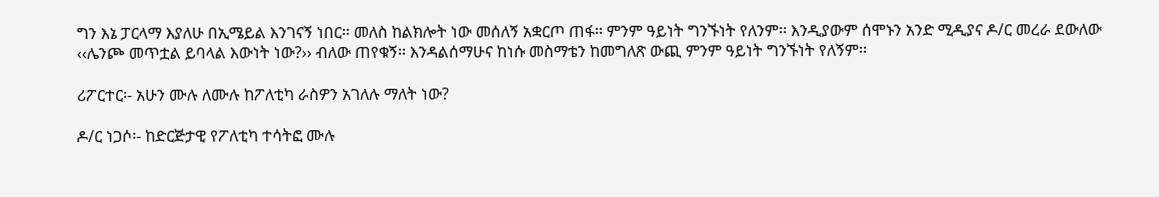ግን እኔ ፓርላማ እያለሁ በኢሜይል እንገናኝ ነበር፡፡ መለስ ከልክሎት ነው መሰለኝ አቋርጦ ጠፋ፡፡ ምንም ዓይነት ግንኙነት የለንም፡፡ እንዲያውም ሰሞኑን አንድ ሚዲያና ዶ/ር መረራ ደውለው ‹‹ሌንጮ መጥቷል ይባላል እውነት ነው?›› ብለው ጠየቁኝ፡፡ እንዳልሰማሁና ከነሱ መስማቴን ከመግለጽ ውጪ ምንም ዓይነት ግንኙነት የለኝም፡፡

ሪፖርተር፡- አሁን ሙሉ ለሙሉ ከፖለቲካ ራስዎን አገለሉ ማለት ነው?

ዶ/ር ነጋሶ፡- ከድርጅታዊ የፖለቲካ ተሳትፎ ሙሉ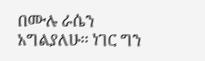በሙሉ ራሴን አግልያለሁ፡፡ ነገር ግን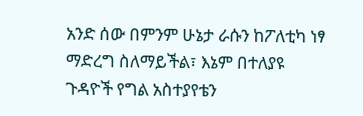አንድ ሰው በምንም ሁኔታ ራሱን ከፖለቲካ ነፃ ማድረግ ስለማይችል፣ እኔም በተለያዩ ጉዳዮች የግል አስተያየቴን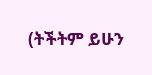(ትችትም ይሁን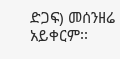ድጋፍ) መሰንዘሬ አይቀርም፡፡